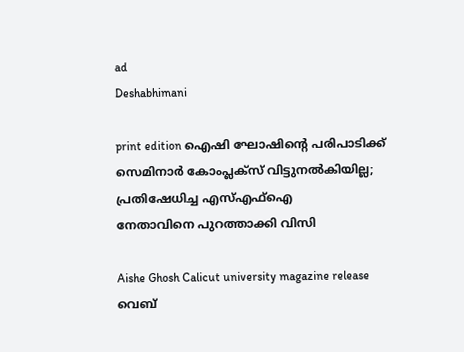ad
Deshabhimani

print edition ഐഷി ഘോഷിന്റെ പരിപാടിക്ക്‌ സെമിനാർ കോംപ്ലക്‌സ്‌ വിട്ടുനൽകിയില്ല; പ്രതിഷേധിച്ച എസ്എഫ്ഐ
നേതാവിനെ പുറത്താക്കി വിസി

Aishe Ghosh Calicut university magazine release
വെബ്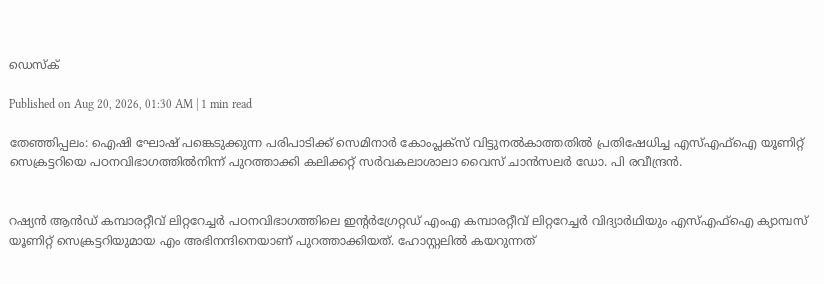ഡെസ്ക്

Published on Aug 20, 2026, 01:30 AM | 1 min read

തേഞ്ഞിപ്പലം: ഐഷി ഘോഷ് പങ്കെടുക്കുന്ന പരിപാടിക്ക് സെമിനാർ കോംപ്ലക്‌സ്‌ വിട്ടുനൽകാത്തതിൽ പ്രതിഷേധിച്ച എസ്എഫ്ഐ യൂണിറ്റ് സെക്രട്ടറിയെ പഠനവിഭാഗത്തിൽനിന്ന് പുറത്താക്കി കലിക്കറ്റ് സർവകലാശാലാ വൈസ് ചാൻസലർ ഡോ. പി രവീന്ദ്രൻ.


റഷ്യൻ ആൻഡ്‌ കമ്പാരറ്റീവ് ലിറ്ററേച്ചർ പഠനവിഭാഗത്തിലെ ഇന്റർഗ്രേറ്റഡ് എംഎ കമ്പാരറ്റീവ് ലിറ്ററേച്ചർ വിദ്യാർഥിയും എസ്എഫ്ഐ ക്യാമ്പസ് യൂണിറ്റ് സെക്രട്ടറിയുമായ എം അഭിനന്ദിനെയാണ് പുറത്താക്കിയത്. ഹോസ്റ്റലിൽ കയറുന്നത്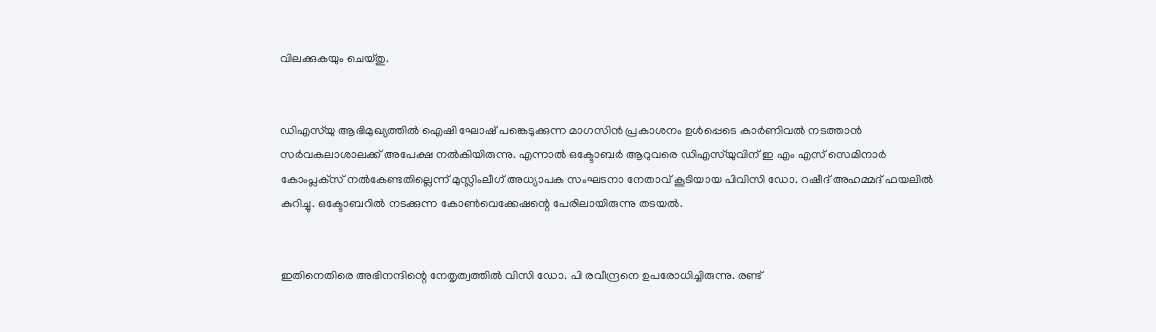വിലക്കുകയും ചെയ്‌തു.


ഡിഎസ്‌യു ആഭിമുഖ്യത്തിൽ ഐഷി ഘോഷ് പങ്കെടുക്കുന്ന മാഗസിൻ പ്രകാശനം ഉൾപ്പെടെ കാർണിവൽ നടത്താൻ സർവകലാശാലക്ക് അപേക്ഷ നൽകിയിരുന്നു. എന്നാൽ ഒക്ടോബർ ആറുവരെ ഡിഎസ്‌യുവിന് ഇ എം എസ് സെമിനാർ കോംപ്ലക്‌സ്‌ നൽകേണ്ടതില്ലെന്ന് മുസ്ലിംലീഗ് അധ്യാപക സംഘടനാ നേതാവ് കൂടിയായ പിവിസി ഡോ. റഷീദ് അഹമ്മദ് ഫയലിൽ കുറിച്ചു. ഒക്ടോബറിൽ നടക്കുന്ന കോൺവെക്കേഷന്റെ പേരിലായിരുന്നു തടയൽ.


ഇതിനെതിരെ അഭിനന്ദിന്റെ നേതൃത്വത്തിൽ വിസി ഡോ. പി രവീന്ദ്രനെ ഉപരോധിച്ചിരുന്നു. രണ്ട്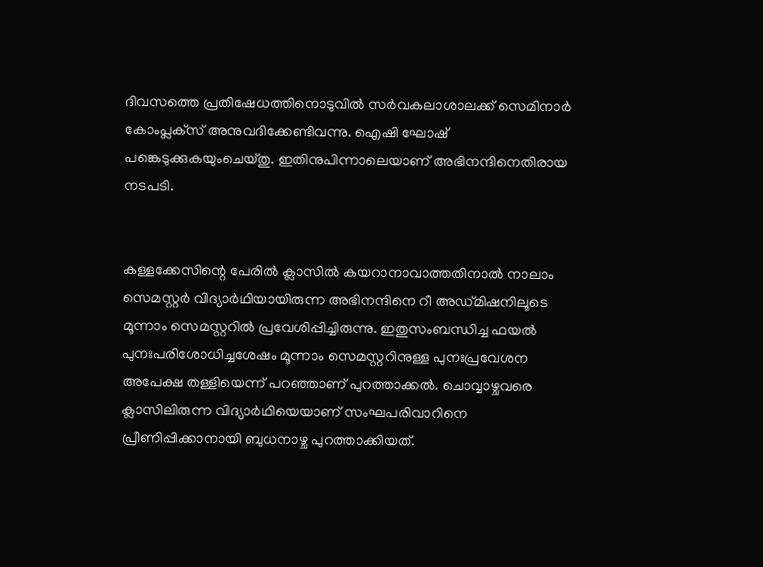ദിവസത്തെ പ്രതിഷേധത്തിനൊടുവിൽ സർവകലാശാലക്ക് സെമിനാർ കോംപ്ലക്‌സ്‌ അനുവദിക്കേണ്ടിവന്നു. ഐഷി ഘോഷ് പങ്കെടുക്കുകയുംചെയ്തു. ഇതിനുപിന്നാലെയാണ്‌ അഭിനന്ദിനെതിരായ നടപടി.


കള്ളക്കേസിന്റെ പേരിൽ ക്ലാസിൽ കയറാനാവാത്തതിനാൽ നാലാം സെമസ്റ്റർ വിദ്യാർഥിയായിരുന്ന അഭിനന്ദിനെ റീ അഡ്മിഷനിലൂടെ മൂന്നാം സെമസ്റ്ററിൽ പ്രവേശിപ്പിച്ചിരുന്നു. ഇതുസംബന്ധിച്ച ഫയൽ പുനഃപരിശോധിച്ചശേഷം മൂന്നാം സെമസ്റ്ററിനുള്ള പുനഃപ്രവേശന അപേക്ഷ തള്ളിയെന്ന്‌ പറഞ്ഞാണ്‌ പുറത്താക്കൽ. ചൊവ്വാഴ്ചവരെ ക്ലാസിലിരുന്ന വിദ്യാർഥിയെയാണ് സംഘപരിവാറിനെ പ്രീണിപ്പിക്കാനായി ബുധനാഴ്ച പുറത്താക്കിയത്.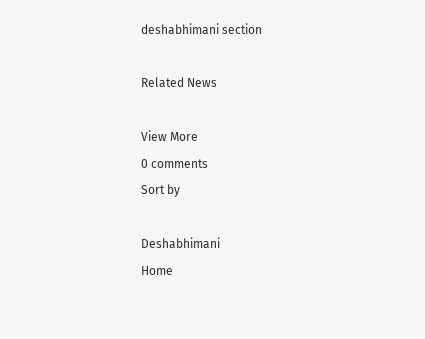deshabhimani section

Related News

View More
0 comments
Sort by

Deshabhimani
Home